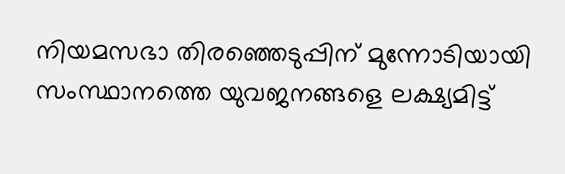നിയമസഭാ തിരഞ്ഞെടുപ്പിന് മുന്നോടിയായി സംസ്ഥാനത്തെ യുവജനങ്ങളെ ലക്ഷ്യമിട്ട്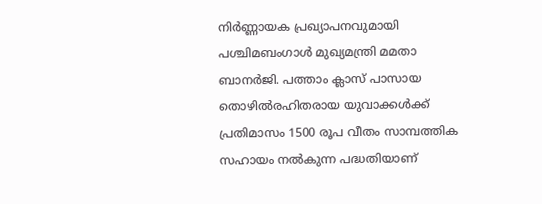നിർണ്ണായക പ്രഖ്യാപനവുമായി പശ്ചിമബംഗാൾ മുഖ്യമന്ത്രി മമതാ ബാനർജി. പത്താം ക്ലാസ് പാസായ തൊഴിൽരഹിതരായ യുവാക്കൾക്ക് പ്രതിമാസം 1500 രൂപ വീതം സാമ്പത്തിക സഹായം നൽകുന്ന പദ്ധതിയാണ്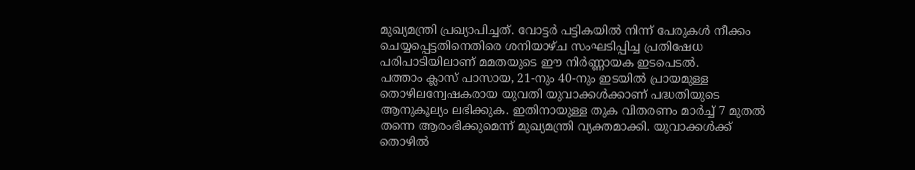മുഖ്യമന്ത്രി പ്രഖ്യാപിച്ചത്. വോട്ടർ പട്ടികയിൽ നിന്ന് പേരുകൾ നീക്കം ചെയ്യപ്പെട്ടതിനെതിരെ ശനിയാഴ്ച സംഘടിപ്പിച്ച പ്രതിഷേധ പരിപാടിയിലാണ് മമതയുടെ ഈ നിർണ്ണായക ഇടപെടൽ.
പത്താം ക്ലാസ് പാസായ, 21-നും 40-നും ഇടയിൽ പ്രായമുള്ള തൊഴിലന്വേഷകരായ യുവതി യുവാക്കൾക്കാണ് പദ്ധതിയുടെ ആനുകൂല്യം ലഭിക്കുക. ഇതിനായുള്ള തുക വിതരണം മാർച്ച് 7 മുതൽ തന്നെ ആരംഭിക്കുമെന്ന് മുഖ്യമന്ത്രി വ്യക്തമാക്കി. യുവാക്കൾക്ക് തൊഴിൽ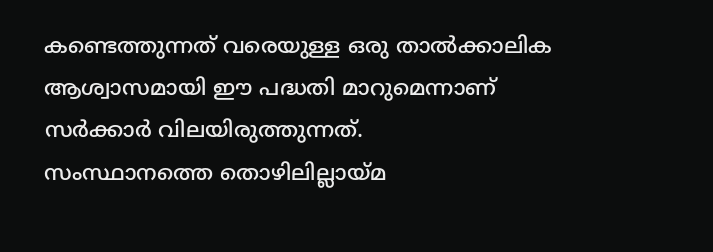കണ്ടെത്തുന്നത് വരെയുള്ള ഒരു താൽക്കാലിക ആശ്വാസമായി ഈ പദ്ധതി മാറുമെന്നാണ് സർക്കാർ വിലയിരുത്തുന്നത്.
സംസ്ഥാനത്തെ തൊഴിലില്ലായ്മ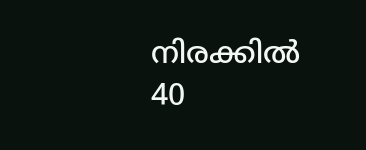നിരക്കിൽ 40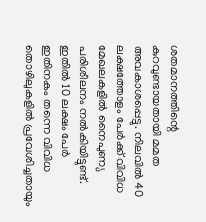ശതമാനത്തിന്റെ കുറവുണ്ടായതായി മമത അവകാശപ്പെട്ടു. നിലവിൽ 40 ലക്ഷത്തോളം പേർക്ക് വിവിധ മേഖലകളിൽ നൈപുണ്യ പരിശീലനം നൽകിയിട്ടുണ്ട്. ഇതിൽ 10 ലക്ഷം പേർ ഇതിനകം തന്നെ വിവിധ തൊഴിലുകളിൽ പ്രവേശിച്ചതായും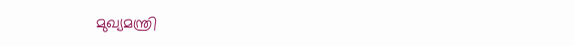മുഖ്യമന്ത്രി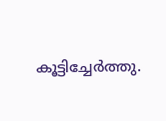കൂട്ടിച്ചേർത്തു.